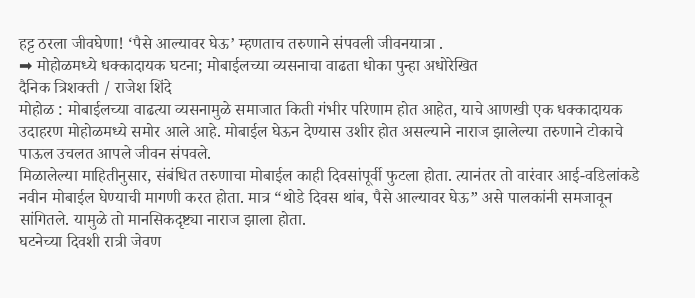हट्ट ठरला जीवघेणा! ‘पैसे आल्यावर घेऊ’ म्हणताच तरुणाने संपवली जीवनयात्रा .
➡ मोहोळमध्ये धक्कादायक घटना; मोबाईलच्या व्यसनाचा वाढता धोका पुन्हा अधोरेखित
दैनिक त्रिशक्ती / राजेश शिंदे
मोहोळ : मोबाईलच्या वाढत्या व्यसनामुळे समाजात किती गंभीर परिणाम होत आहेत, याचे आणखी एक धक्कादायक उदाहरण मोहोळमध्ये समोर आले आहे. मोबाईल घेऊन देण्यास उशीर होत असल्याने नाराज झालेल्या तरुणाने टोकाचे पाऊल उचलत आपले जीवन संपवले.
मिळालेल्या माहितीनुसार, संबंधित तरुणाचा मोबाईल काही दिवसांपूर्वी फुटला होता. त्यानंतर तो वारंवार आई-वडिलांकडे नवीन मोबाईल घेण्याची मागणी करत होता. मात्र “थोडे दिवस थांब, पैसे आल्यावर घेऊ” असे पालकांनी समजावून सांगितले. यामुळे तो मानसिकदृष्ट्या नाराज झाला होता.
घटनेच्या दिवशी रात्री जेवण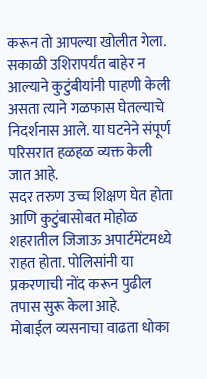करून तो आपल्या खोलीत गेला. सकाळी उशिरापर्यंत बाहेर न आल्याने कुटुंबीयांनी पाहणी केली असता त्याने गळफास घेतल्याचे निदर्शनास आले. या घटनेने संपूर्ण परिसरात हळहळ व्यक्त केली जात आहे.
सदर तरुण उच्च शिक्षण घेत होता आणि कुटुंबासोबत मोहोळ शहरातील जिजाऊ अपार्टमेंटमध्ये राहत होता. पोलिसांनी या प्रकरणाची नोंद करून पुढील तपास सुरू केला आहे.
मोबाईल व्यसनाचा वाढता धोका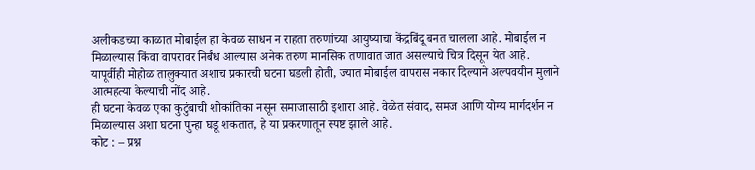अलीकडच्या काळात मोबाईल हा केवळ साधन न राहता तरुणांच्या आयुष्याचा केंद्रबिंदू बनत चालला आहे. मोबाईल न मिळाल्यास किंवा वापरावर निर्बंध आल्यास अनेक तरुण मानसिक तणावात जात असल्याचे चित्र दिसून येत आहे.
यापूर्वीही मोहोळ तालुक्यात अशाच प्रकारची घटना घडली होती, ज्यात मोबाईल वापरास नकार दिल्याने अल्पवयीन मुलाने आत्महत्या केल्याची नोंद आहे.
ही घटना केवळ एका कुटुंबाची शोकांतिका नसून समाजासाठी इशारा आहे. वेळेत संवाद, समज आणि योग्य मार्गदर्शन न मिळाल्यास अशा घटना पुन्हा घडू शकतात, हे या प्रकरणातून स्पष्ट झाले आहे.
कोट : – प्रश्न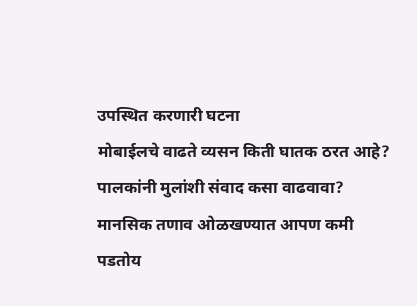उपस्थित करणारी घटना
मोबाईलचे वाढते व्यसन किती घातक ठरत आहे?
पालकांनी मुलांशी संवाद कसा वाढवावा?
मानसिक तणाव ओळखण्यात आपण कमी पडतोय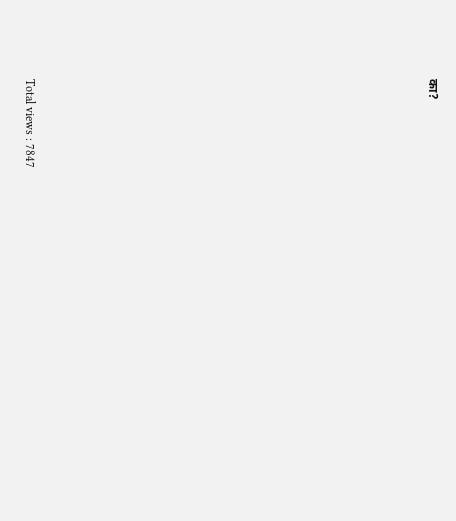का?




















Total views : 7847